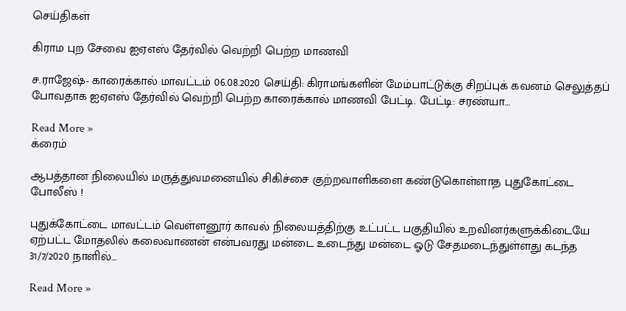செய்திகள்

கிராம புற சேவை ஐஏஎஸ் தேர்வில் வெற்றி பெற்ற மாணவி

ச.ராஜேஷ்- காரைக்கால் மாவட்டம் 06.08.2020 செய்தி: கிராமங்களின் மேம்பாட்டுக்கு சிறப்புக் கவனம் செலுத்தப் போவதாக ஐஏஎஸ் தேர்வில் வெற்றி பெற்ற காரைக்கால் மாணவி பேட்டி. பேட்டி: சரண்யா…

Read More »
க்ரைம்

ஆபத்தான நிலையில் மருத்துவமனையில் சிகிச்சை குற்றவாளிகளை கண்டுகொள்ளாத புதுகோட்டை போலீஸ் !

புதுக்கோட்டை மாவட்டம் வெள்ளனூர் காவல் நிலையத்திற்கு உட்பட்ட பகுதியில் உறவினர்களுக்கிடையே ஏற்பட்ட மோதலில் கலைவாணன் என்பவரது மன்டை உடைந்து மன்டை ஓடு சேதமடைந்துள்ளது கடந்த 31/7/2020 நாளில்…

Read More »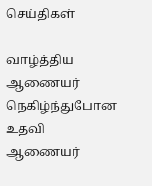செய்திகள்

வாழ்த்திய ஆணையர் நெகிழ்ந்துபோன உதவி ஆணையர்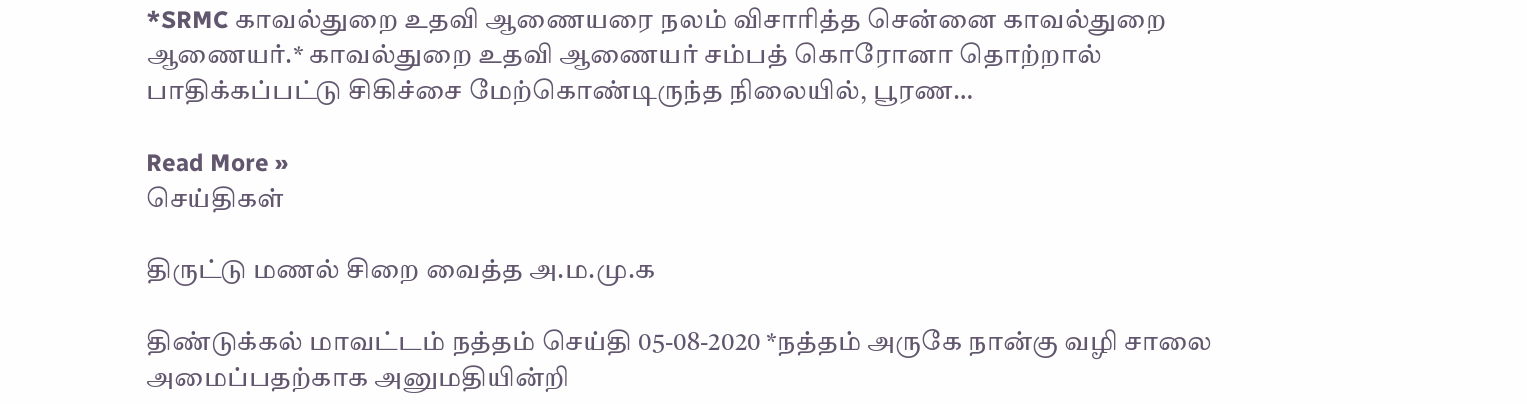*SRMC காவல்துறை உதவி ஆணையரை நலம் விசாரித்த சென்னை காவல்துறை ஆணையர்.* காவல்துறை உதவி ஆணையர் சம்பத் கொரோனா தொற்றால் பாதிக்கப்பட்டு சிகிச்சை மேற்கொண்டிருந்த நிலையில், பூரண…

Read More »
செய்திகள்

திருட்டு மணல் சிறை வைத்த அ.ம.மு.க

திண்டுக்கல் மாவட்டம் நத்தம் செய்தி 05-08-2020 *நத்தம் அருகே நான்கு வழி சாலை அமைப்பதற்காக அனுமதியின்றி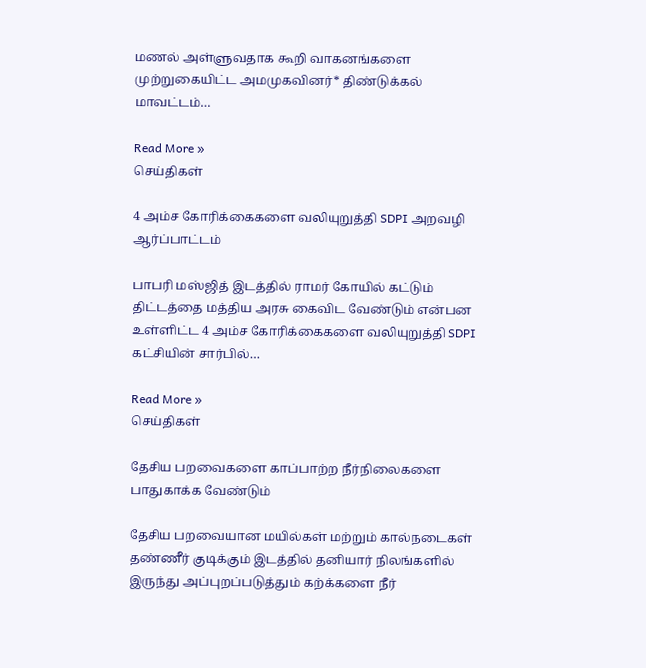மணல் அள்ளுவதாக கூறி வாகனங்களை முற்றுகையிட்ட அமமுகவினர்* திண்டுக்கல் மாவட்டம்…

Read More »
செய்திகள்

4 அம்ச கோரிக்கைகளை வலியுறுத்தி SDPI அறவழி ஆர்ப்பாட்டம்

பாபரி மஸ்ஜித் இடத்தில் ராமர் கோயில் கட்டும் திட்டத்தை மத்திய அரசு கைவிட வேண்டும் என்பன உள்ளிட்ட 4 அம்ச கோரிக்கைகளை வலியுறுத்தி SDPI கட்சியின் சார்பில்…

Read More »
செய்திகள்

தேசிய பறவைகளை காப்பாற்ற நீர்நிலைகளை பாதுகாக்க வேண்டும்

தேசிய பறவையான மயில்கள் மற்றும் கால்நடைகள் தண்ணீர் குடிக்கும் இடத்தில் தனியார் நிலங்களில் இருந்து அப்புறப்படுத்தும் கற்க்களை நீர்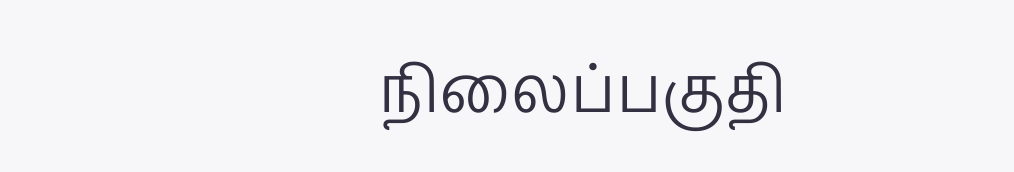நிலைப்பகுதி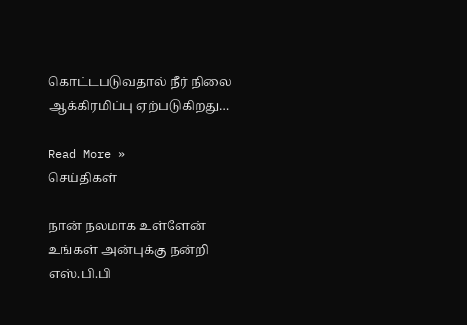கொட்டபடுவதால் நீர் நிலை ஆக்கிரமிப்பு ஏற்படுகிறது…

Read More »
செய்திகள்

நான் நலமாக உள்ளேன் உங்கள் அன்புக்கு நன்றி எஸ்.பி.பி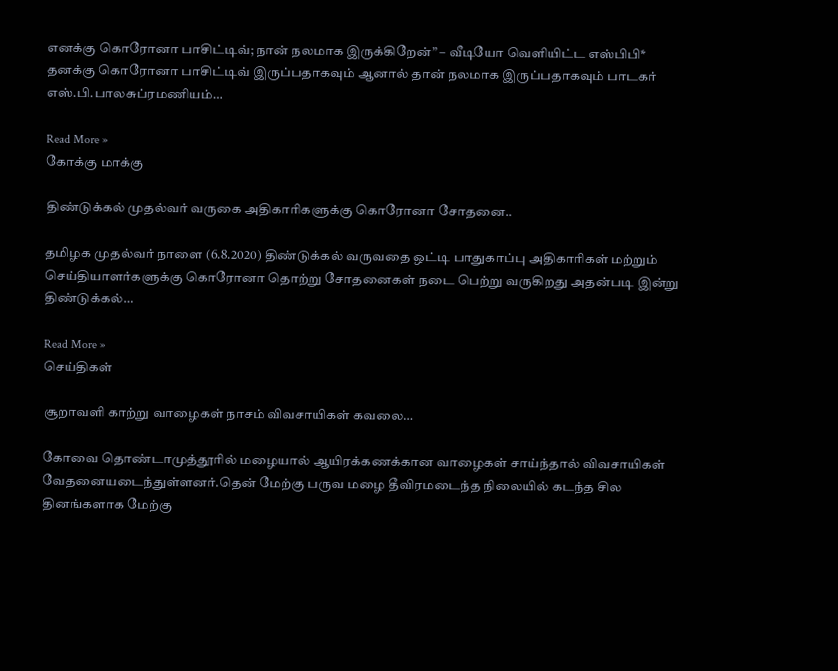எனக்கு கொரோனா பாசிட்டிவ்; நான் நலமாக இருக்கிறேன்” – வீடியோ வெளியிட்ட எஸ்பிபி* தனக்கு கொரோனா பாசிட்டிவ் இருப்பதாகவும் ஆனால் தான் நலமாக இருப்பதாகவும் பாடகர் எஸ்.பி.பாலசுப்ரமணியம்…

Read More »
கோக்கு மாக்கு

திண்டுக்கல் முதல்வர் வருகை அதிகாரிகளுக்கு கொரோனா சோதனை..

தமிழக முதல்வர் நாளை (6.8.2020) திண்டுக்கல் வருவதை ஒட்டி பாதுகாப்பு அதிகாரிகள் மற்றும் செய்தியாளர்களுக்கு கொரோனா தொற்று சோதனைகள் நடை பெற்று வருகிறது அதன்படி இன்று திண்டுக்கல்…

Read More »
செய்திகள்

சூறாவளி காற்று வாழைகள் நாசம் விவசாயிகள் கவலை…

கோவை தொண்டாமுத்தூரில் மழையால் ஆயிரக்கணக்கான வாழைகள் சாய்ந்தால் விவசாயிகள் வேதனையடைந்துள்ளனர்.தென் மேற்கு பருவ மழை தீவிரமடைந்த நிலையில் கடந்த சில தினங்களாக மேற்கு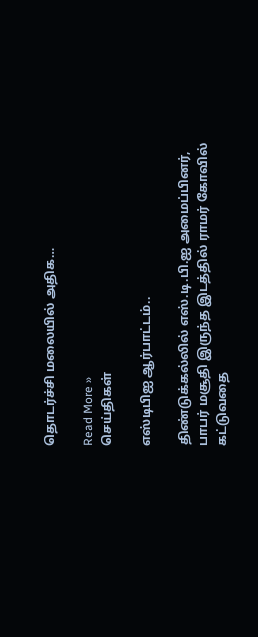தொடர்ச்சி மலையில் அதிக…

Read More »
செய்திகள்

எஸ்டிபிஐ ஆர்பாட்டம்..

திண்டுக்கல்லில் எஸ்.டி.பி.ஐ அமைப்பினர், பாபர் மசூதி இருந்த இடத்தில் ராமர் கோவில் கட்டுவதை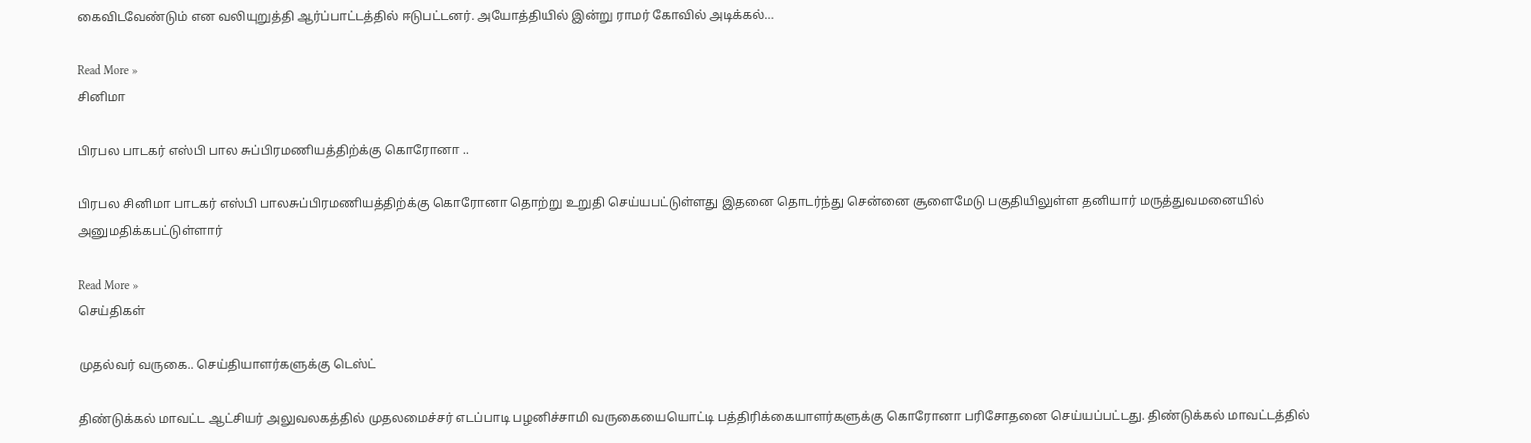கைவிடவேண்டும் என வலியுறுத்தி ஆர்ப்பாட்டத்தில் ஈடுபட்டனர். அயோத்தியில் இன்று ராமர் கோவில் அடிக்கல்…

Read More »
சினிமா

பிரபல பாடகர் எஸ்பி பால சுப்பிரமணியத்திற்க்கு கொரோனா ..

பிரபல சினிமா பாடகர் எஸ்பி பாலசுப்பிரமணியத்திற்க்கு கொரோனா தொற்று உறுதி செய்யபட்டுள்ளது இதனை தொடர்ந்து சென்னை சூளைமேடு பகுதியிலுள்ள தனியார் மருத்துவமனையில் அனுமதிக்கபட்டுள்ளார்

Read More »
செய்திகள்

முதல்வர் வருகை.. செய்தியாளர்களுக்கு டெஸ்ட்

திண்டுக்கல் மாவட்ட ஆட்சியர் அலுவலகத்தில் முதலமைச்சர் எடப்பாடி பழனிச்சாமி வருகையையொட்டி பத்திரிக்கையாளர்களுக்கு கொரோனா பரிசோதனை செய்யப்பட்டது. திண்டுக்கல் மாவட்டத்தில்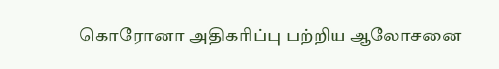கொரோனா அதிகரிப்பு பற்றிய ஆலோசனை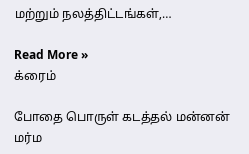மற்றும் நலத்திட்டங்கள்,…

Read More »
க்ரைம்

போதை பொருள் கடத்தல் மன்னன் மர்ம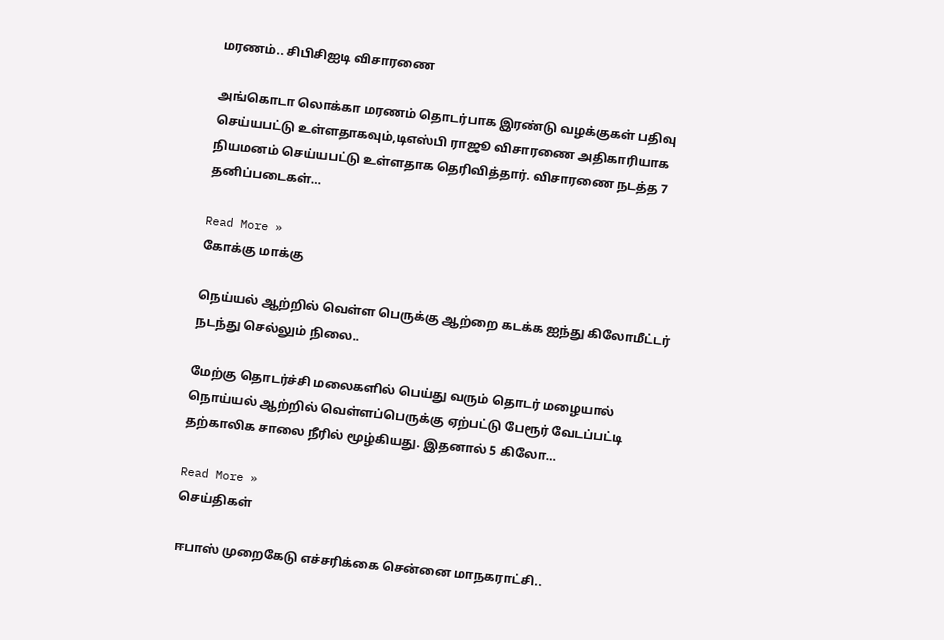மரணம்.. சிபிசிஐடி விசாரணை

அங்கொடா லொக்கா மரணம் தொடர்பாக இரண்டு வழக்குகள் பதிவு செய்யபட்டு உள்ளதாகவும்,டிஎஸ்பி ராஜூ விசாரணை அதிகாரியாக நியமனம் செய்யபட்டு உள்ளதாக தெரிவித்தார். விசாரணை நடத்த 7 தனிப்படைகள்…

Read More »
கோக்கு மாக்கு

நெய்யல் ஆற்றில் வெள்ள பெருக்கு ஆற்றை கடக்க ஐந்து கிலோமீட்டர் நடந்து செல்லும் நிலை..

மேற்கு தொடர்ச்சி மலைகளில் பெய்து வரும் தொடர் மழையால் நொய்யல் ஆற்றில் வெள்ளப்பெருக்கு ஏற்பட்டு பேரூர் வேடப்பட்டி தற்காலிக சாலை நீரில் மூழ்கியது. இதனால் 5 கிலோ…

Read More »
செய்திகள்

ஈபாஸ் முறைகேடு எச்சரிக்கை சென்னை மாநகராட்சி..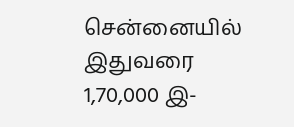சென்னையில் இதுவரை 1,70,000 இ-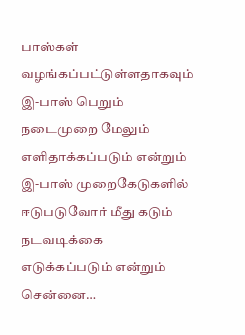பாஸ்கள் வழங்கப்பட்டுள்ளதாகவும் இ-பாஸ் பெறும் நடைமுறை மேலும் எளிதாக்கப்படும் என்றும் இ-பாஸ் முறைகேடுகளில் ஈடுபடுவோர் மீது கடும் நடவடிக்கை எடுக்கப்படும் என்றும் சென்னை…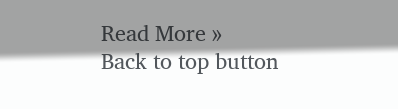Read More »
Back to top button